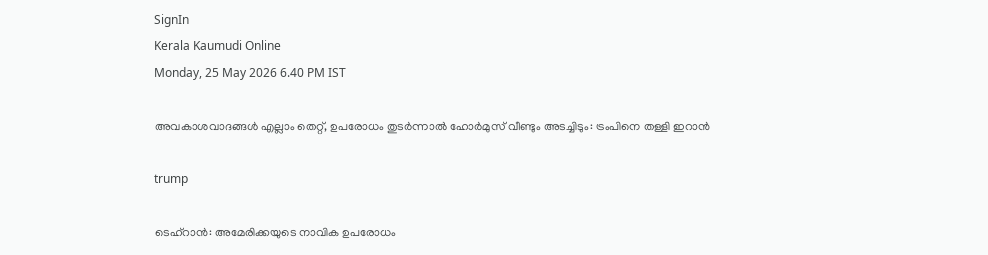SignIn
Kerala Kaumudi Online
Monday, 25 May 2026 6.40 PM IST

അവകാശവാദങ്ങൾ എല്ലാം തെറ്റ്, ഉപരോധം തുടർന്നാൽ ഹോർമുസ് വീണ്ടും അടച്ചിടും: ട്രംപിനെ തള്ളി ഇറാൻ

trump

ടെഹ്റാൻ: അമേരിക്കയുടെ നാവിക ഉപരോധം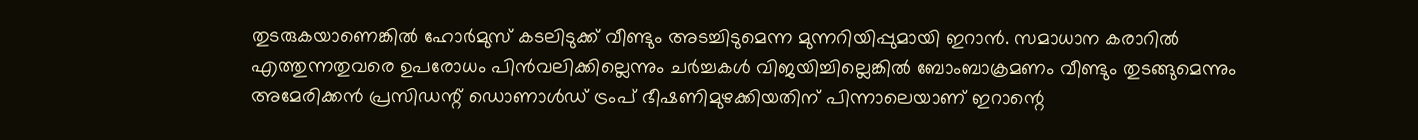തുടരുകയാണെങ്കിൽ ഹോർമുസ് കടലിടുക്ക് വീണ്ടും അടച്ചിടുമെന്ന മുന്നറിയിപ്പുമായി ഇറാൻ. സമാധാന കരാറിൽ എത്തുന്നതുവരെ ഉപരോധം പിൻവലിക്കില്ലെന്നും ചർച്ചകൾ വിജയിച്ചില്ലെങ്കിൽ ബോംബാക്രമണം വീണ്ടും തുടങ്ങുമെന്നും അമേരിക്കൻ പ്രസിഡന്റ് ഡൊണാൾഡ് ട്രംപ് ഭീഷണിമുഴക്കിയതിന് പിന്നാലെയാണ് ഇറാന്റെ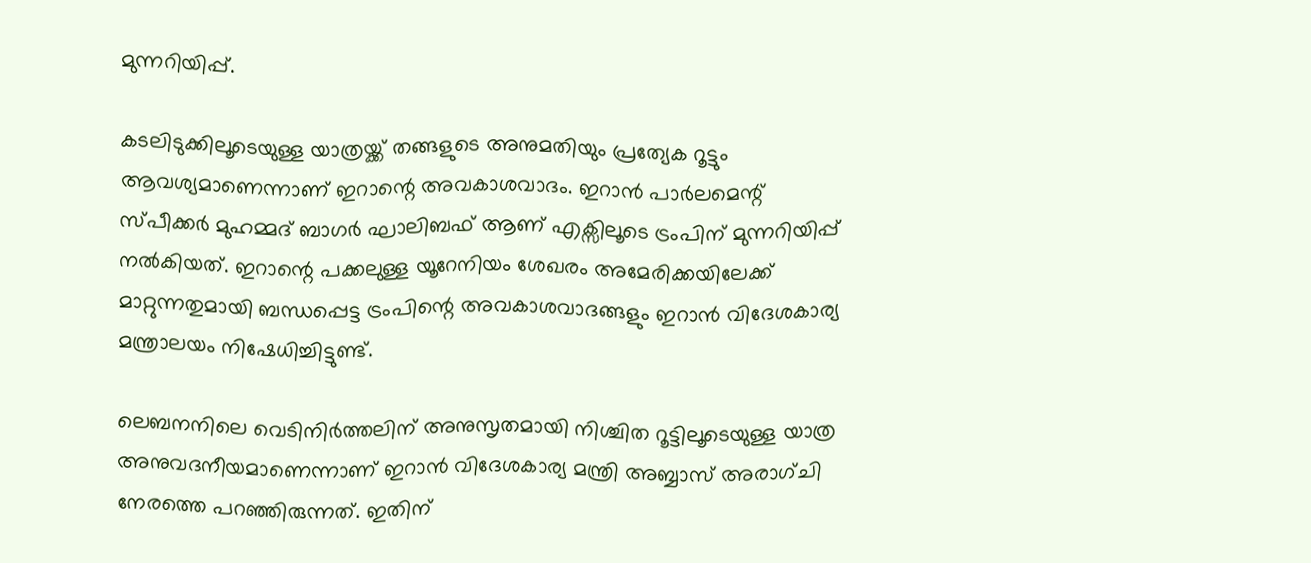മുന്നറിയിപ്പ്.

കടലിടുക്കിലൂടെയുള്ള യാത്രയ്ക്ക് തങ്ങളുടെ അനുമതിയും പ്രത്യേക റൂട്ടും ആവശ്യമാണെന്നാണ് ഇറാന്റെ അവകാശവാദം. ഇറാൻ പാർലമെന്റ് സ്പീക്കർ മുഹമ്മദ് ബാഗർ ഘാലിബഫ് ആണ് എക്സിലൂടെ ട്രംപിന് മുന്നറിയിപ്പ് നൽകിയത്. ഇറാന്റെ പക്കലുള്ള യൂറേനിയം ശേഖരം അമേരിക്കയിലേക്ക് മാറ്റുന്നതുമായി ബന്ധപ്പെട്ട ട്രംപിന്റെ അവകാശവാദങ്ങളും ഇറാൻ വിദേശകാര്യ മന്ത്രാലയം നിഷേധിച്ചിട്ടുണ്ട്.

ലെബനനിലെ വെടിനിർത്തലിന് അനുസൃതമായി നിശ്ചിത റൂട്ടിലൂടെയുള്ള യാത്ര അനുവദനീയമാണെന്നാണ് ഇറാൻ വിദേശകാര്യ മന്ത്രി അബ്ബാസ് അരാഗ്ചി നേരത്തെ പറഞ്ഞിരുന്നത്. ഇതിന്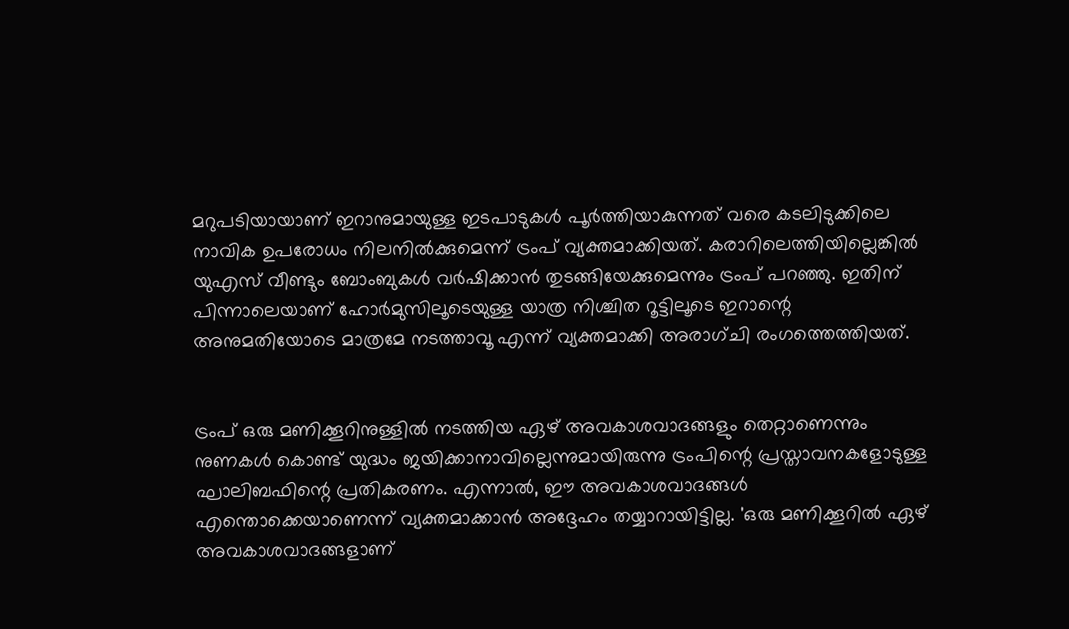മറുപടിയായാണ് ഇറാനുമായുള്ള ഇടപാടുകൾ പൂർത്തിയാകുന്നത് വരെ കടലിടുക്കിലെ നാവിക ഉപരോധം നിലനിൽക്കുമെന്ന് ട്രംപ് വ്യക്തമാക്കിയത്. കരാറിലെത്തിയില്ലെങ്കിൽ യുഎസ് വീണ്ടും ബോംബുകൾ വർഷിക്കാൻ തുടങ്ങിയേക്കുമെന്നും ട്രംപ് പറഞ്ഞു. ഇതിന് പിന്നാലെയാണ് ഹോർമുസിലൂടെയുള്ള യാത്ര നിശ്ചിത റൂട്ടിലൂടെ ഇറാന്റെ അനുമതിയോടെ മാത്രമേ നടത്താവൂ എന്ന് വ്യക്തമാക്കി അരാഗ്ചി രംഗത്തെത്തിയത്.


ട്രംപ് ഒരു മണിക്കൂറിനുള്ളിൽ നടത്തിയ ഏഴ് അവകാശവാദങ്ങളും തെറ്റാണെന്നും നുണകൾ കൊണ്ട് യുദ്ധം ജയിക്കാനാവില്ലെന്നുമായിരുന്നു ട്രംപിന്റെ പ്രസ്താവനകളോടുള്ള ഘാലിബഫിന്റെ പ്രതികരണം. എന്നാൽ, ഈ അവകാശവാദങ്ങൾ എന്തൊക്കെയാണെന്ന് വ്യക്തമാക്കാൻ അദ്ദേഹം തയ്യാറായിട്ടില്ല. 'ഒരു മണിക്കൂറിൽ ഏഴ് അവകാശവാദങ്ങളാണ്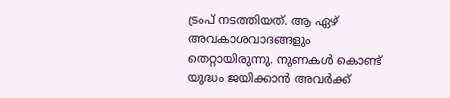ട്രംപ് നടത്തിയത്. ആ ഏഴ് അവകാശവാദങ്ങളും തെറ്റായിരുന്നു. നുണകൾ കൊണ്ട് യുദ്ധം ജയിക്കാൻ അവർക്ക്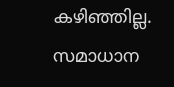കഴിഞ്ഞില്ല. സമാധാന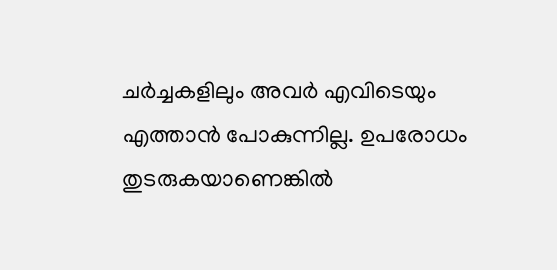ചർച്ചകളിലും അവർ എവിടെയും എത്താൻ പോകുന്നില്ല. ഉപരോധം തുടരുകയാണെങ്കിൽ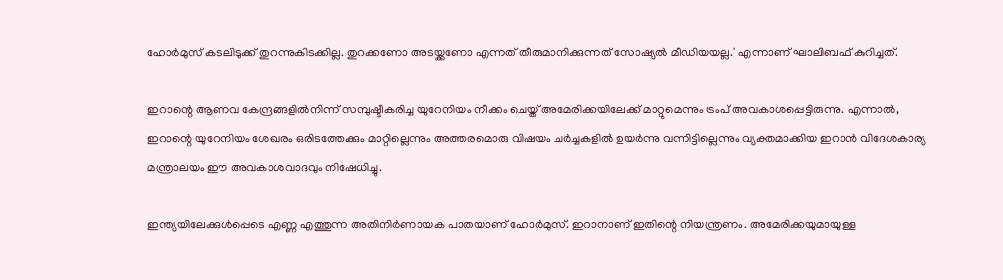ഹോർമുസ് കടലിടുക്ക് തുറന്നുകിടക്കില്ല. തുറക്കണോ അടയ്ക്കണോ എന്നത് തീരുമാനിക്കുന്നത് സോഷ്യൽ മീഡിയയല്ല.' എന്നാണ് ഘാലിബഫ് കുറിച്ചത്.

ഇറാന്റെ ആണവ കേന്ദ്രങ്ങളിൽനിന്ന് സമ്പുഷ്ടീകരിച്ച യുറേനിയം നീക്കം ചെയ്ത് അമേരിക്കയിലേക്ക് മാറ്റുമെന്നും ട്രംപ് അവകാശപ്പെട്ടിരുന്നു. എന്നാൽ, ഇറാന്റെ യുറേനിയം ശേഖരം ഒരിടത്തേക്കും മാറ്റില്ലെന്നും അത്തരമൊരു വിഷയം ചർച്ചകളിൽ ഉയർന്നു വന്നിട്ടില്ലെന്നും വ്യക്തമാക്കിയ ഇറാൻ വിദേശകാര്യ മന്ത്രാലയം ഈ അവകാശവാദവും നിഷേധിച്ചു.

ഇന്ത്യയിലേക്കുൾപ്പെടെ എണ്ണ എത്തുന്ന അതിനിർണായക പാതയാണ് ഹോർമുസ്. ഇറാനാണ് ഇതിന്റെ നിയന്ത്രണം. അമേരിക്കയുമായുള്ള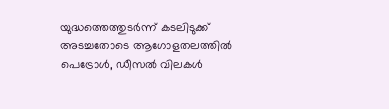യുദ്ധത്തെത്തുടർന്ന് കടലിടുക്ക് അടച്ചതോടെ ആഗോളതലത്തിൽ പെട്രോൾ, ഡീസൽ വിലകൾ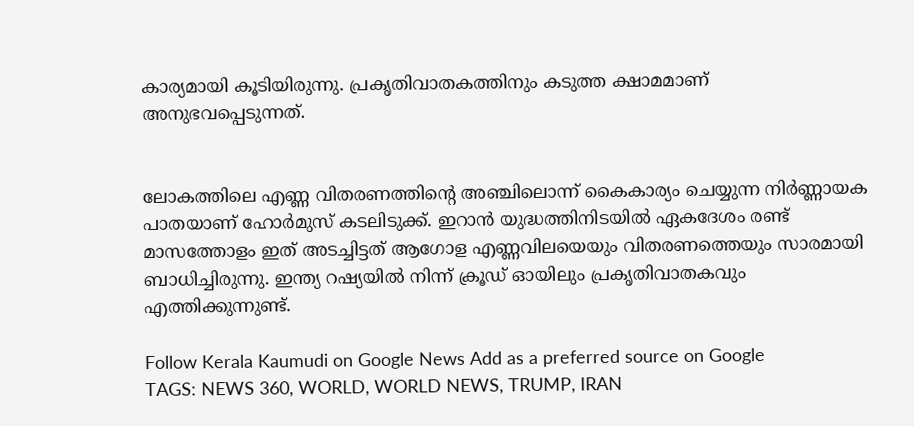കാര്യമായി കൂടിയിരുന്നു. പ്രകൃതിവാതകത്തിനും കടുത്ത ക്ഷാമമാണ് അനുഭവപ്പെടുന്നത്.


ലോകത്തിലെ എണ്ണ വിതരണത്തിന്റെ അഞ്ചിലൊന്ന് കൈകാര്യം ചെയ്യുന്ന നിർണ്ണായക പാതയാണ് ഹോർമുസ് കടലിടുക്ക്. ഇറാൻ യുദ്ധത്തിനിടയിൽ ഏകദേശം രണ്ട് മാസത്തോളം ഇത് അടച്ചിട്ടത് ആഗോള എണ്ണവിലയെയും വിതരണത്തെയും സാരമായി ബാധിച്ചിരുന്നു. ഇന്ത്യ റഷ്യയിൽ നിന്ന് ക്രൂഡ് ഓയിലും പ്രകൃതിവാതകവും എത്തിക്കുന്നുണ്ട്.

Follow Kerala Kaumudi on Google News Add as a preferred source on Google
TAGS: NEWS 360, WORLD, WORLD NEWS, TRUMP, IRAN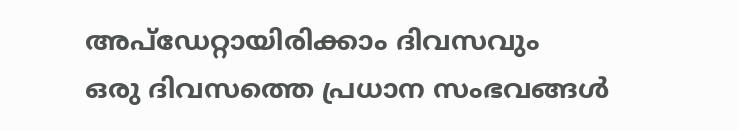അപ്ഡേറ്റായിരിക്കാം ദിവസവും
ഒരു ദിവസത്തെ പ്രധാന സംഭവങ്ങൾ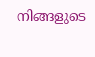നിങ്ങളുടെ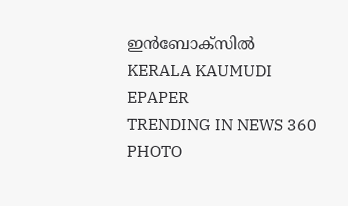ഇൻബോക്സിൽ
KERALA KAUMUDI EPAPER
TRENDING IN NEWS 360
PHOTO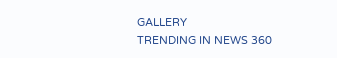GALLERY
TRENDING IN NEWS 360